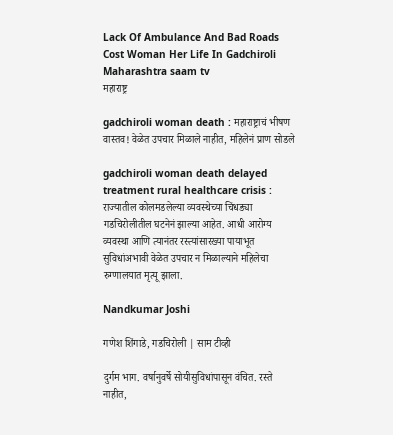Lack Of Ambulance And Bad Roads Cost Woman Her Life In Gadchiroli Maharashtra saam tv
महाराष्ट्र

gadchiroli woman death : महाराष्ट्राचं भीषण वास्तव! वेळेत उपचार मिळाले नाहीत, महिलेनं प्राण सोडले

gadchiroli woman death delayed treatment rural healthcare crisis : राज्यातील कोलमडलेल्या व्यवस्थेच्या चिंधड्या गडचिरोलीतील घटनेनं झाल्या आहेत. आधी आरोग्य व्यवस्था आणि त्यानंतर रस्त्यांसारख्या पायाभूत सुविधांअभावी वेळेत उपचार न मिळाल्याने महिलेचा रुग्णालयात मृत्यू झाला.

Nandkumar Joshi

गणेश शिंगाडे, गडचिरोली | साम टीव्ही

दुर्गम भाग. वर्षानुवर्षे सोयीसुविधांपासून वंचित. रस्ते नाहीत,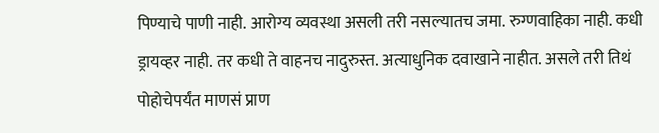पिण्याचे पाणी नाही. आरोग्य व्यवस्था असली तरी नसल्यातच जमा. रुग्णवाहिका नाही. कधी ड्रायव्हर नाही. तर कधी ते वाहनच नादुरुस्त. अत्याधुनिक दवाखाने नाहीत. असले तरी तिथं पोहोचेपर्यंत माणसं प्राण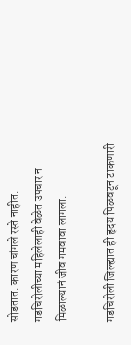सोडतात. कारण चांगले रस्ते नाहीत. गडचिरोलीच्या महिलेलाही वेळेत उपचार न मिळाल्यानं जीव गमवावा लागला.

गडचिरोली जिल्ह्यात ही हृदय पिळवटून टाकणारी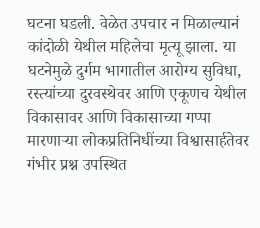घटना घडली. वेळेत उपचार न मिळाल्यानं कांदोळी येथील महिलेचा मृत्यू झाला. या घटनेमुळे दुर्गम भागातील आरोग्य सुविधा, रस्त्यांच्या दुरवस्थेवर आणि एकूणच येथील विकासावर आणि विकासाच्या गप्पा मारणाऱ्या लोकप्रतिनिधींच्या विश्वासार्हतेवर गंभीर प्रश्न उपस्थित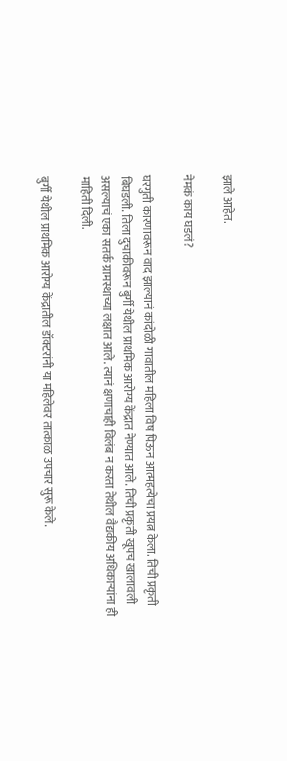झाले आहेत.

नेमकं काय घडलं?

घरगुती कारणावरून वाद झाल्यानं कांदोळी गावातील महिला विष पिऊन आत्महत्येचा प्रयत्न केला. तिची प्रकृती बिघडली. तिला दुचाकीवरून बुर्गी येथील प्राथमिक आरोग्य केंद्रात नेण्यात आले. तिची प्रकृती खूपच खालावली असल्याचं एका सतर्क ग्रामस्थाच्या लक्षात आले. त्यानं क्षणाचाही विलंब न करता तेथील वैद्यकीय अधिकाऱ्यांना ही माहिती दिली.

बुर्गी येथील प्राथमिक आरोग्य केंद्रातील डॉक्टरांनी या महिलेवर तात्काळ उपचार सुरू केले.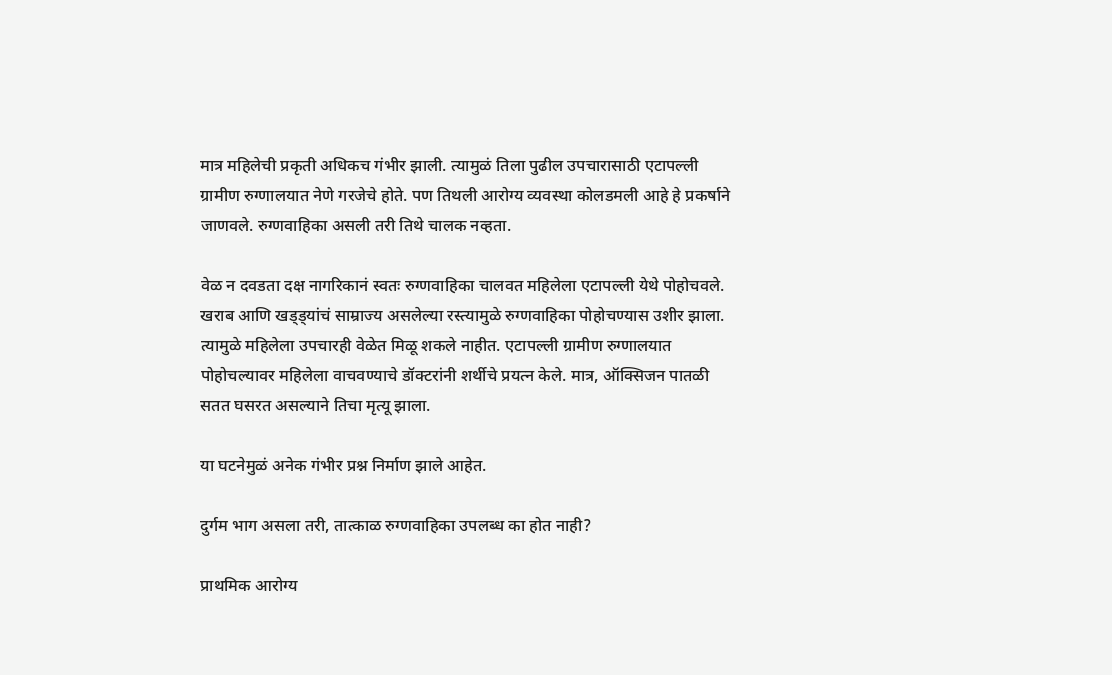मात्र महिलेची प्रकृती अधिकच गंभीर झाली. त्यामुळं तिला पुढील उपचारासाठी एटापल्ली ग्रामीण रुग्णालयात नेणे गरजेचे होते. पण तिथली आरोग्य व्यवस्था कोलडमली आहे हे प्रकर्षाने जाणवले. रुग्णवाहिका असली तरी तिथे चालक नव्हता.

वेळ न दवडता दक्ष नागरिकानं स्वतः रुग्णवाहिका चालवत महिलेला एटापल्ली येथे पोहोचवले. खराब आणि खड्ड्यांचं साम्राज्य असलेल्या रस्त्यामुळे रुग्णवाहिका पोहोचण्यास उशीर झाला. त्यामुळे महिलेला उपचारही वेळेत मिळू शकले नाहीत. एटापल्ली ग्रामीण रुग्णालयात पोहोचल्यावर महिलेला वाचवण्याचे डॉक्टरांनी शर्थीचे प्रयत्न केले. मात्र, ऑक्सिजन पातळी सतत घसरत असल्याने तिचा मृत्यू झाला.

या घटनेमुळं अनेक गंभीर प्रश्न निर्माण झाले आहेत.

दुर्गम भाग असला तरी, तात्काळ रुग्णवाहिका उपलब्ध का होत नाही?

प्राथमिक आरोग्य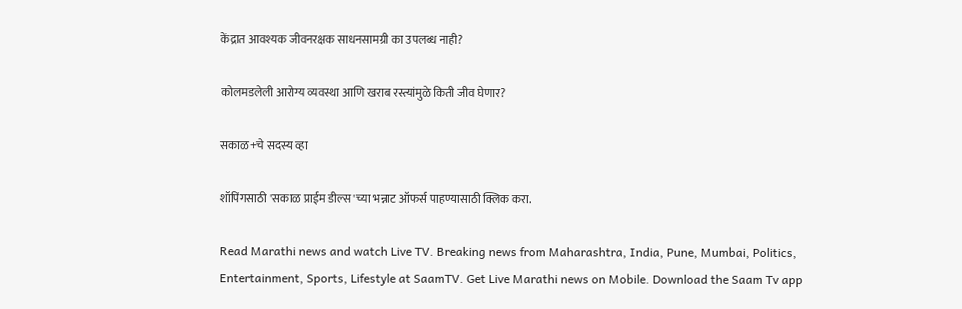केंद्रात आवश्यक जीवनरक्षक साधनसामग्री का उपलब्ध नाही?

कोलमडलेली आरोग्य व्यवस्था आणि खराब रस्त्यांमुळे किती जीव घेणार?

सकाळ+चे सदस्य व्हा

शॉपिंगसाठी 'सकाळ प्राईम डील्स'च्या भन्नाट ऑफर्स पाहण्यासाठी क्लिक करा.

Read Marathi news and watch Live TV. Breaking news from Maharashtra, India, Pune, Mumbai, Politics, Entertainment, Sports, Lifestyle at SaamTV. Get Live Marathi news on Mobile. Download the Saam Tv app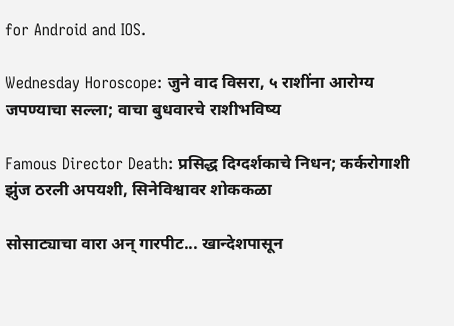for Android and IOS.

Wednesday Horoscope: जुने वाद विसरा, ५ राशींना आरोग्य जपण्याचा सल्ला; वाचा बुधवारचे राशीभविष्य

Famous Director Death: प्रसिद्ध दिग्दर्शकाचे निधन; कर्करोगाशी झुंज ठरली अपयशी, सिनेविश्वावर शोककळा

सोसाट्याचा वारा अन् गारपीट... खान्देशपासून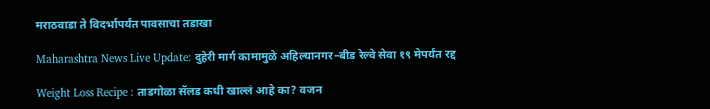मराठवाडा ते विदर्भापर्यंत पावसाचा तडाखा

Maharashtra News Live Update: दुहेरी मार्ग कामामुळे अहिल्यानगर–बीड रेल्वे सेवा १९ मेपर्यंत रद्द

Weight Loss Recipe : ताडगोळा सॅलड कधी खाल्लं आहे का? वजन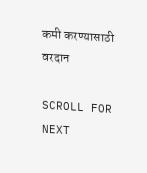कमी करण्यासाठी वरदान

SCROLL FOR NEXT